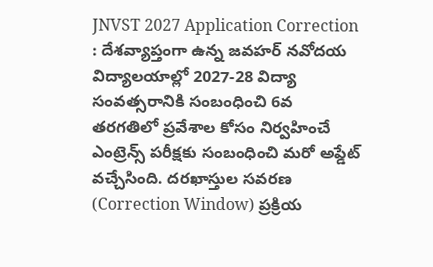JNVST 2027 Application Correction : దేశవ్యాప్తంగా ఉన్న జవహర్ నవోదయ విద్యాలయాల్లో 2027-28 విద్యా సంవత్సరానికి సంబంధించి 6వ తరగతిలో ప్రవేశాల కోసం నిర్వహించే ఎంట్రెన్స్ పరీక్షకు సంబంధించి మరో అప్డేట్ వచ్చేసింది. దరఖాస్తుల సవరణ (Correction Window) ప్రక్రియ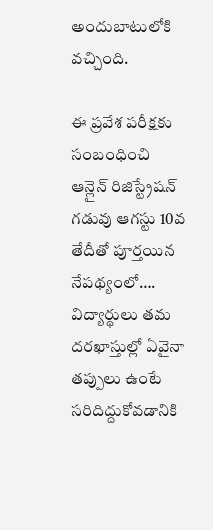అందుబాటులోకి వచ్చింది.

ఈ ప్రవేశ పరీక్షకు సంబంధించి ఆన్లైన్ రిజిస్ట్రేషన్ గడువు ఆగస్టు 10వ తేదీతో పూర్తయిన నేపథ్యంలో…. విద్యార్థులు తమ దరఖాస్తుల్లో ఏవైనా తప్పులు ఉంటే సరిదిద్దుకోవడానికి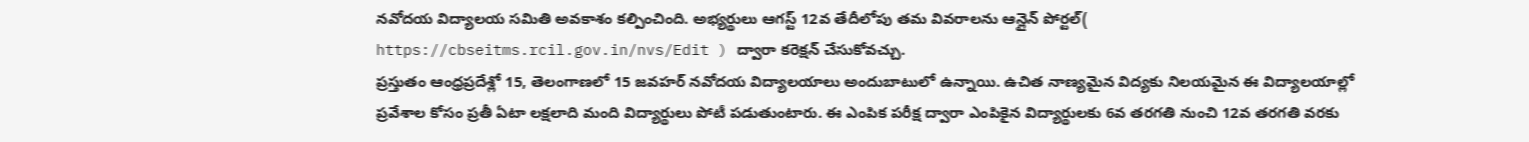నవోదయ విద్యాలయ సమితి అవకాశం కల్పించింది. అభ్యర్థులు ఆగస్ట్ 12వ తేదీలోపు తమ వివరాలను ఆన్లైన్ పోర్టల్( https://cbseitms.rcil.gov.in/nvs/Edit ) ద్వారా కరెక్షన్ చేసుకోవచ్చు.
ప్రస్తుతం ఆంధ్రప్రదేశ్లో 15, తెలంగాణలో 15 జవహర్ నవోదయ విద్యాలయాలు అందుబాటులో ఉన్నాయి. ఉచిత నాణ్యమైన విద్యకు నిలయమైన ఈ విద్యాలయాల్లో ప్రవేశాల కోసం ప్రతీ ఏటా లక్షలాది మంది విద్యార్థులు పోటీ పడుతుంటారు. ఈ ఎంపిక పరీక్ష ద్వారా ఎంపికైన విద్యార్థులకు 6వ తరగతి నుంచి 12వ తరగతి వరకు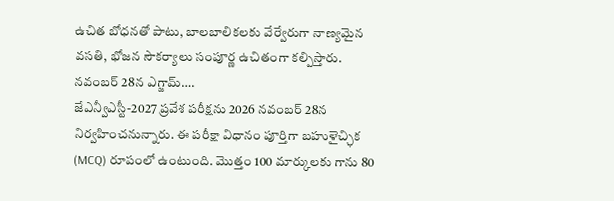ఉచిత బోధనతో పాటు, బాలబాలికలకు వేర్వేరుగా నాణ్యమైన వసతి, భోజన సౌకర్యాలు సంపూర్ణ ఉచితంగా కల్పిస్తారు.
నవంబర్ 28న ఎగ్జామ్….
జేఎన్వీఎస్టీ-2027 ప్రవేశ పరీక్షను 2026 నవంబర్ 28న నిర్వహించనున్నారు. ఈ పరీక్షా విధానం పూర్తిగా బహుళైచ్ఛిక (MCQ) రూపంలో ఉంటుంది. మొత్తం 100 మార్కులకు గాను 80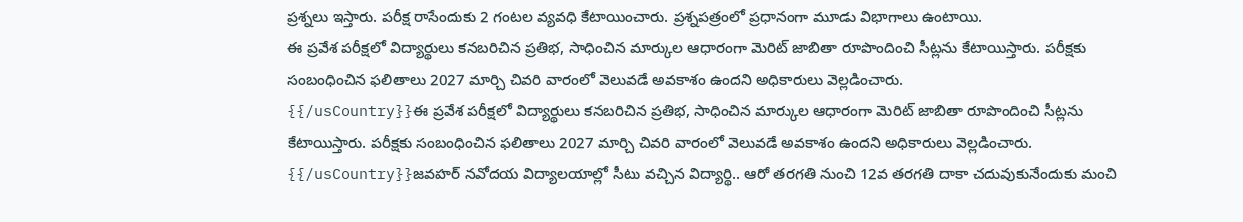ప్రశ్నలు ఇస్తారు. పరీక్ష రాసేందుకు 2 గంటల వ్యవధి కేటాయించారు. ప్రశ్నపత్రంలో ప్రధానంగా మూడు విభాగాలు ఉంటాయి.
ఈ ప్రవేశ పరీక్షలో విద్యార్థులు కనబరిచిన ప్రతిభ, సాధించిన మార్కుల ఆధారంగా మెరిట్ జాబితా రూపొందించి సీట్లను కేటాయిస్తారు. పరీక్షకు సంబంధించిన ఫలితాలు 2027 మార్చి చివరి వారంలో వెలువడే అవకాశం ఉందని అధికారులు వెల్లడించారు.
{{/usCountry}}ఈ ప్రవేశ పరీక్షలో విద్యార్థులు కనబరిచిన ప్రతిభ, సాధించిన మార్కుల ఆధారంగా మెరిట్ జాబితా రూపొందించి సీట్లను కేటాయిస్తారు. పరీక్షకు సంబంధించిన ఫలితాలు 2027 మార్చి చివరి వారంలో వెలువడే అవకాశం ఉందని అధికారులు వెల్లడించారు.
{{/usCountry}}జవహర్ నవోదయ విద్యాలయాల్లో సీటు వచ్చిన విద్యార్థి.. ఆరో తరగతి నుంచి 12వ తరగతి దాకా చదువుకునేందుకు మంచి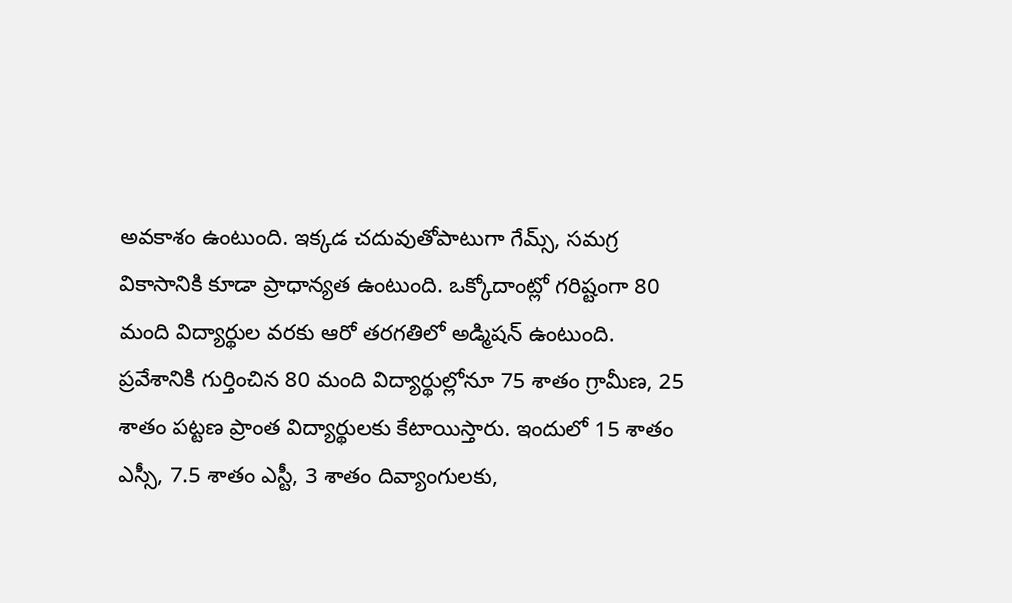అవకాశం ఉంటుంది. ఇక్కడ చదువుతోపాటుగా గేమ్స్, సమగ్ర వికాసానికి కూడా ప్రాధాన్యత ఉంటుంది. ఒక్కోదాంట్లో గరిష్టంగా 80 మంది విద్యార్థుల వరకు ఆరో తరగతిలో అడ్మిషన్ ఉంటుంది.
ప్రవేశానికి గుర్తించిన 80 మంది విద్యార్థుల్లోనూ 75 శాతం గ్రామీణ, 25 శాతం పట్టణ ప్రాంత విద్యార్థులకు కేటాయిస్తారు. ఇందులో 15 శాతం ఎస్సీ, 7.5 శాతం ఎస్టీ, 3 శాతం దివ్యాంగులకు,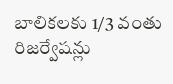బాలికలకు 1/3 వంతు రిజర్వేషన్లు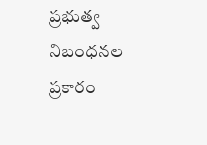ప్రభుత్వ నిబంధనల ప్రకారం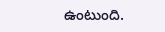ఉంటుంది.